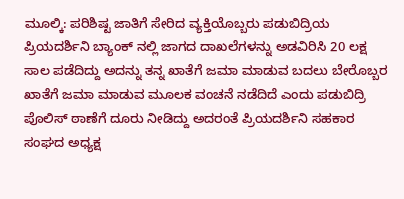ಮೂಲ್ಕಿ: ಪರಿಶಿಷ್ಟ ಜಾತಿಗೆ ಸೇರಿದ ವ್ಯಕ್ತಿಯೊಬ್ಬರು ಪಡುಬಿದ್ರಿಯ ಪ್ರಿಯದರ್ಶಿನಿ ಬ್ಯಾಂಕ್ ನಲ್ಲಿ ಜಾಗದ ದಾಖಲೆಗಳನ್ನು ಅಡವಿರಿಸಿ 20 ಲಕ್ಷ ಸಾಲ ಪಡೆದಿದ್ದು ಅದನ್ನು ತನ್ನ ಖಾತೆಗೆ ಜಮಾ ಮಾಡುವ ಬದಲು ಬೇರೊಬ್ಬರ ಖಾತೆಗೆ ಜಮಾ ಮಾಡುವ ಮೂಲಕ ವಂಚನೆ ನಡೆದಿದೆ ಎಂದು ಪಡುಬಿದ್ರಿ ಪೊಲಿಸ್ ಠಾಣೆಗೆ ದೂರು ನೀಡಿದ್ದು ಅದರಂತೆ ಪ್ರಿಯದರ್ಶಿನಿ ಸಹಕಾರ ಸಂಘದ ಅಧ್ಯಕ್ಷ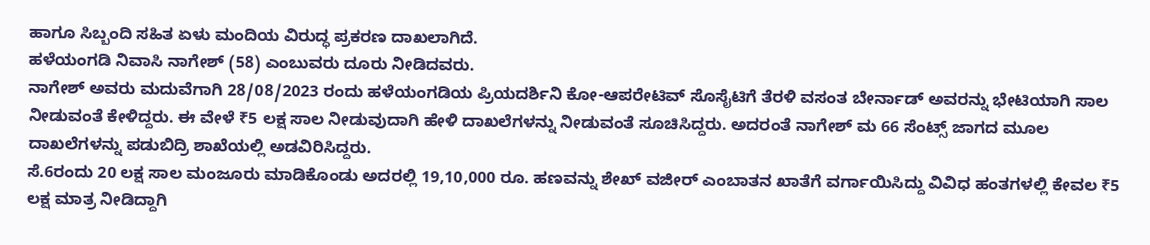ಹಾಗೂ ಸಿಬ್ಬಂದಿ ಸಹಿತ ಏಳು ಮಂದಿಯ ವಿರುದ್ಧ ಪ್ರಕರಣ ದಾಖಲಾಗಿದೆ.
ಹಳೆಯಂಗಡಿ ನಿವಾಸಿ ನಾಗೇಶ್ (58) ಎಂಬುವರು ದೂರು ನೀಡಿದವರು.
ನಾಗೇಶ್ ಅವರು ಮದುವೆಗಾಗಿ 28/08/2023 ರಂದು ಹಳೆಯಂಗಡಿಯ ಪ್ರಿಯದರ್ಶಿನಿ ಕೋ-ಆಪರೇಟಿವ್ ಸೊಸೈಟಿಗೆ ತೆರಳಿ ವಸಂತ ಬೇರ್ನಾಡ್ ಅವರನ್ನು ಭೇಟಿಯಾಗಿ ಸಾಲ ನೀಡುವಂತೆ ಕೇಳಿದ್ದರು. ಈ ವೇಳೆ ₹5 ಲಕ್ಷ ಸಾಲ ನೀಡುವುದಾಗಿ ಹೇಳಿ ದಾಖಲೆಗಳನ್ನು ನೀಡುವಂತೆ ಸೂಚಿಸಿದ್ದರು. ಅದರಂತೆ ನಾಗೇಶ್ ಮ 66 ಸೆಂಟ್ಸ್ ಜಾಗದ ಮೂಲ ದಾಖಲೆಗಳನ್ನು ಪಡುಬಿದ್ರಿ ಶಾಖೆಯಲ್ಲಿ ಅಡವಿರಿಸಿದ್ದರು.
ಸೆ.6ರಂದು 20 ಲಕ್ಷ ಸಾಲ ಮಂಜೂರು ಮಾಡಿಕೊಂಡು ಅದರಲ್ಲಿ 19,10,000 ರೂ. ಹಣವನ್ನು ಶೇಖ್ ವಜೀರ್ ಎಂಬಾತನ ಖಾತೆಗೆ ವರ್ಗಾಯಿಸಿದ್ದು ವಿವಿಧ ಹಂತಗಳಲ್ಲಿ ಕೇವಲ ₹5 ಲಕ್ಷ ಮಾತ್ರ ನೀಡಿದ್ದಾಗಿ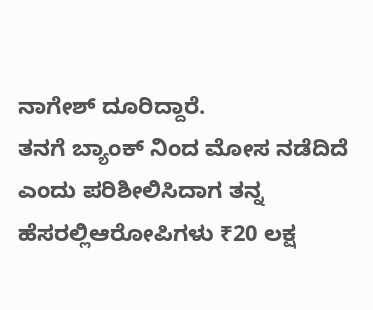ನಾಗೇಶ್ ದೂರಿದ್ದಾರೆ.
ತನಗೆ ಬ್ಯಾಂಕ್ ನಿಂದ ಮೋಸ ನಡೆದಿದೆ ಎಂದು ಪರಿಶೀಲಿಸಿದಾಗ ತನ್ನ ಹೆಸರಲ್ಲಿಆರೋಪಿಗಳು ₹20 ಲಕ್ಷ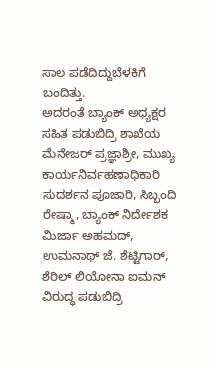ಸಾಲ ಪಡೆದಿದ್ದುಬೆಳಕಿಗೆ ಬಂದಿತ್ತು.
ಅದರಂತೆ ಬ್ಯಾಂಕ್ ಅಧ್ಯಕ್ಷರ ಸಹಿತ ಪಡುಬಿದ್ರಿ ಶಾಖೆಯ ಮೆನೇಜರ್ ಪ್ರಜ್ಞಾಶ್ರೀ, ಮುಖ್ಯ ಕಾರ್ಯನಿರ್ವಹಣಾಧಿಕಾರಿ ಸುದರ್ಶನ ಪೂಜಾರಿ, ಸಿಬ್ಬಂದಿ ರೇಷ್ಮಾ, ಬ್ಯಾಂಕ್ ನಿರ್ದೇಶಕ ಮಿರ್ಜಾ ಅಹಮದ್, ಉಮನಾಥ್ ಜೆ. ಶೆಟ್ಟಿಗಾರ್, ಶೆರಿಲ್ ಲಿಯೋನಾ ಐಮನ್ ವಿರುದ್ಧ ಪಡುಬಿದ್ರಿ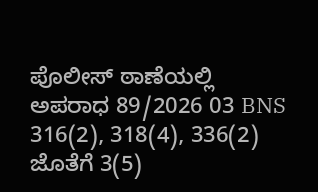ಪೊಲೀಸ್ ಠಾಣೆಯಲ್ಲಿ ಅಪರಾಧ 89/2026 03 BNS 316(2), 318(4), 336(2) ಜೊತೆಗೆ 3(5)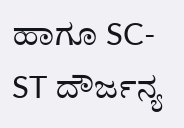ಹಾಗೂ SC-ST ದೌರ್ಜನ್ಯ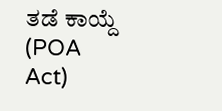ತಡೆ ಕಾಯ್ದೆ (POA Act)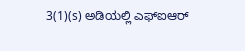3(1)(s) ಅಡಿಯಲ್ಲಿ ಎಫ್ಐಆರ್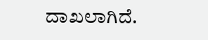ದಾಖಲಾಗಿದೆ.